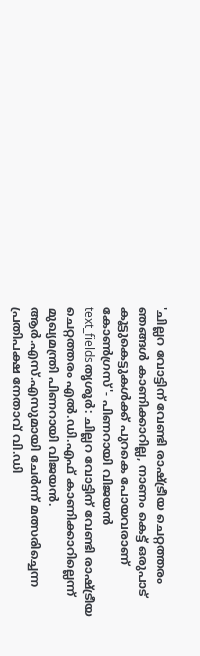'ചില്ലറ വോട്ടിന് വേണ്ടി രാഷ്ട്രീയ ചെറ്റത്തരം ഞങ്ങൾ കാണിക്കാറില്ല, നാണം കെട്ട് ഒരുപാട് കൂട്ടുകെട്ടുകൾക്ക് പുറകെ പോയവരാണ് കോൺഗ്രസ്'- പിണറായി വിജയൻ
text_fieldsതൃശൂർ: ചില്ലറ വോട്ടിന് വേണ്ടി രാഷ്ട്രീയ ചെറ്റത്തരം എൽ.ഡി.എഫ് കാണിക്കാറില്ലെന്ന് മുഖ്യമന്ത്രി പിണറായി വിജയൻ. ആർ.എസ്.എസുമായി ചേർന്ന് മത്സരിച്ചെന്ന പ്രതിപക്ഷ നേതാവ് വി.ഡി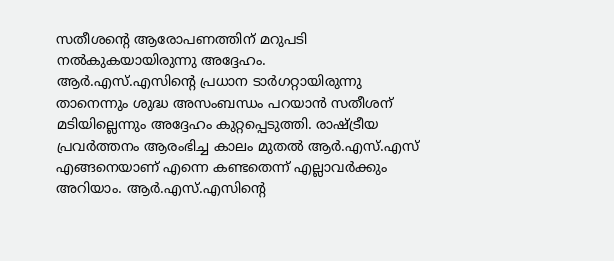സതീശന്റെ ആരോപണത്തിന് മറുപടി നൽകുകയായിരുന്നു അദ്ദേഹം.
ആർ.എസ്.എസിന്റെ പ്രധാന ടാർഗറ്റായിരുന്നു താനെന്നും ശുദ്ധ അസംബന്ധം പറയാൻ സതീശന് മടിയില്ലെന്നും അദ്ദേഹം കുറ്റപ്പെടുത്തി. രാഷ്ട്രീയ പ്രവർത്തനം ആരംഭിച്ച കാലം മുതൽ ആർ.എസ്.എസ് എങ്ങനെയാണ് എന്നെ കണ്ടതെന്ന് എല്ലാവർക്കും അറിയാം. ആർ.എസ്.എസിന്റെ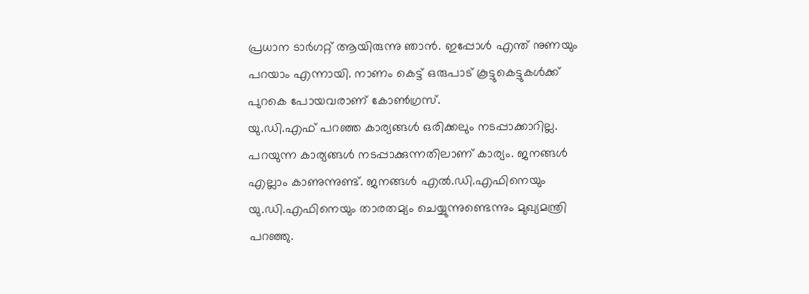പ്രധാന ടാർഗറ്റ് ആയിരുന്നു ഞാൻ. ഇപ്പോൾ എന്ത് നുണയും പറയാം എന്നായി. നാണം കെട്ട് ഒരുപാട് കൂട്ടുകെട്ടുകൾക്ക് പുറകെ പോയവരാണ് കോൺഗ്രസ്.
യു.ഡി.എഫ് പറഞ്ഞ കാര്യങ്ങൾ ഒരിക്കലും നടപ്പാക്കാറില്ല. പറയുന്ന കാര്യങ്ങൾ നടപ്പാക്കുന്നതിലാണ് കാര്യം. ജനങ്ങൾ എല്ലാം കാണുന്നുണ്ട്. ജനങ്ങൾ എൽ.ഡി.എഫിനെയും യു.ഡി.എഫിനെയും താരതമ്യം ചെയ്യുന്നുണ്ടെന്നും മുഖ്യമന്ത്രി പറഞ്ഞു.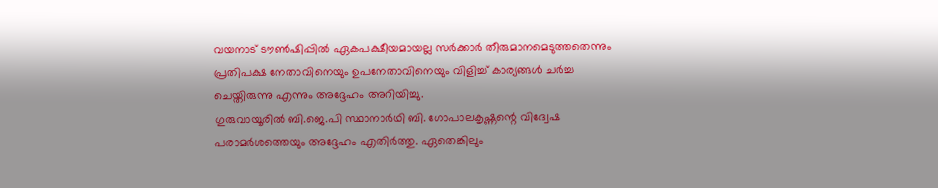വയനാട് ടൗൺഷിപ്പിൽ ഏകപക്ഷീയമായല്ല സർക്കാർ തീരുമാനമെടുത്തതെന്നും പ്രതിപക്ഷ നേതാവിനെയും ഉപനേതാവിനെയും വിളിച്ച് കാര്യങ്ങൾ ചർച്ച ചെയ്തിരുന്നു എന്നും അദ്ദേഹം അറിയിച്ചു.
ഗുരുവായൂരിൽ ബി.ജെ.പി സ്ഥാനാർഥി ബി. ഗോപാലകൃഷ്ണന്റെ വിദ്വേഷ പരാമർശത്തെയും അദ്ദേഹം എതിർത്തു. ഏതെങ്കിലും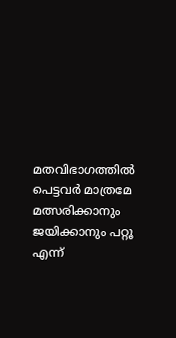മതവിഭാഗത്തിൽ പെട്ടവർ മാത്രമേ മത്സരിക്കാനും ജയിക്കാനും പറ്റൂ എന്ന്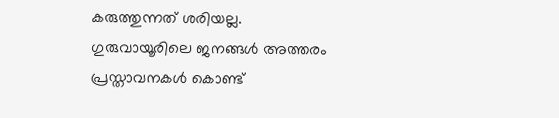കരുത്തുന്നത് ശരിയല്ല. ഗുരുവായൂരിലെ ജനങ്ങൾ അത്തരം പ്രസ്താവനകൾ കൊണ്ട്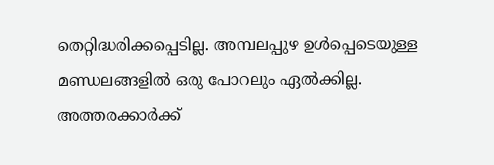തെറ്റിദ്ധരിക്കപ്പെടില്ല. അമ്പലപ്പുഴ ഉൾപ്പെടെയുള്ള മണ്ഡലങ്ങളിൽ ഒരു പോറലും ഏൽക്കില്ല. അത്തരക്കാർക്ക്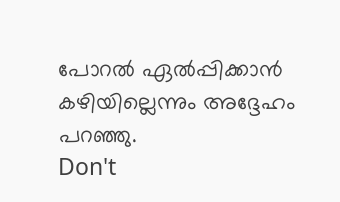പോറൽ ഏൽപ്പിക്കാൻ കഴിയില്ലെന്നും അദ്ദേഹം പറഞ്ഞു.
Don't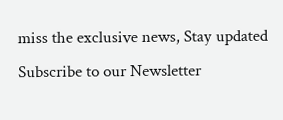miss the exclusive news, Stay updated
Subscribe to our Newsletter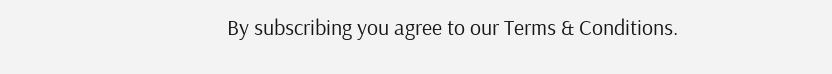By subscribing you agree to our Terms & Conditions.